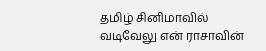தமிழ் சினிமாவில் வடிவேலு என் ராசாவின்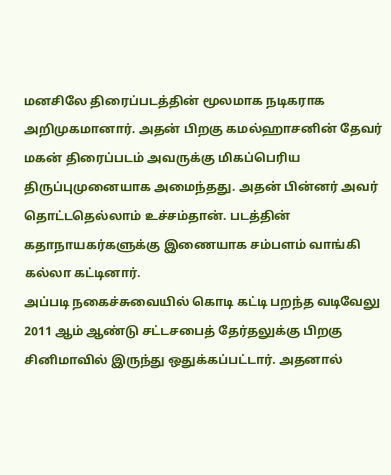மனசிலே திரைப்படத்தின் மூலமாக நடிகராக அறிமுகமானார். அதன் பிறகு கமல்ஹாசனின் தேவர் மகன் திரைப்படம் அவருக்கு மிகப்பெரிய திருப்புமுனையாக அமைந்தது. அதன் பின்னர் அவர் தொட்டதெல்லாம் உச்சம்தான். படத்தின் கதாநாயகர்களுக்கு இணையாக சம்பளம் வாங்கி கல்லா கட்டினார்.
அப்படி நகைச்சுவையில் கொடி கட்டி பறந்த வடிவேலு 2011 ஆம் ஆண்டு சட்டசபைத் தேர்தலுக்கு பிறகு சினிமாவில் இருந்து ஒதுக்கப்பட்டார். அதனால்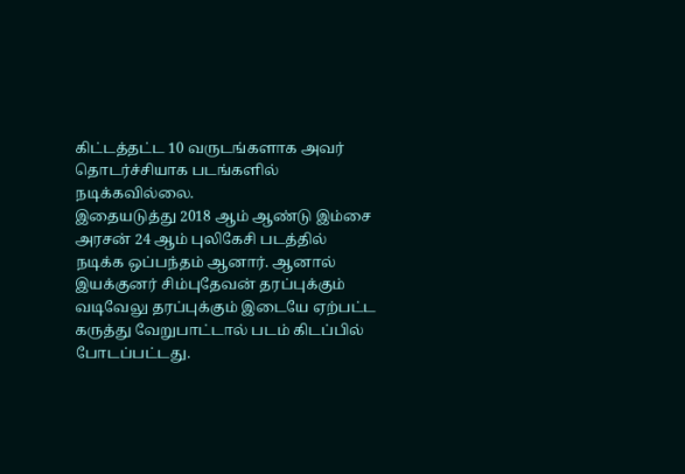கிட்டத்தட்ட 10 வருடங்களாக அவர் தொடர்ச்சியாக படங்களில் நடிக்கவில்லை.
இதையடுத்து 2018 ஆம் ஆண்டு இம்சை அரசன் 24 ஆம் புலிகேசி படத்தில் நடிக்க ஒப்பந்தம் ஆனார். ஆனால் இயக்குனர் சிம்புதேவன் தரப்புக்கும் வடிவேலு தரப்புக்கும் இடையே ஏற்பட்ட கருத்து வேறுபாட்டால் படம் கிடப்பில் போடப்பட்டது.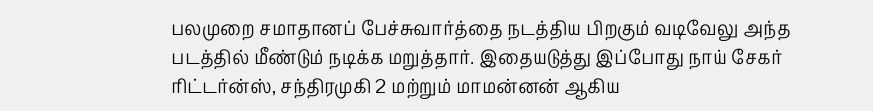பலமுறை சமாதானப் பேச்சுவார்த்தை நடத்திய பிறகும் வடிவேலு அந்த படத்தில் மீண்டும் நடிக்க மறுத்தார். இதையடுத்து இப்போது நாய் சேகர் ரிட்டர்ன்ஸ், சந்திரமுகி 2 மற்றும் மாமன்னன் ஆகிய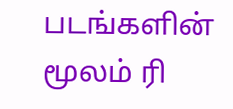படங்களின் மூலம் ரி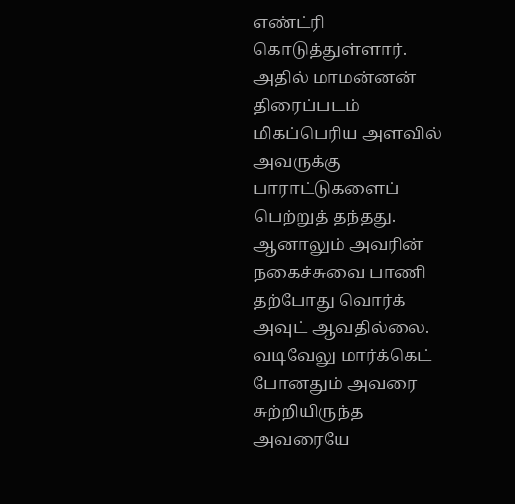எண்ட்ரி கொடுத்துள்ளார். அதில் மாமன்னன் திரைப்படம் மிகப்பெரிய அளவில் அவருக்கு பாராட்டுகளைப் பெற்றுத் தந்தது.
ஆனாலும் அவரின் நகைச்சுவை பாணி தற்போது வொர்க் அவுட் ஆவதில்லை. வடிவேலு மார்க்கெட் போனதும் அவரை சுற்றியிருந்த அவரையே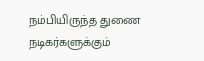நம்பியிருந்த துணை நடிகர்களுக்கும்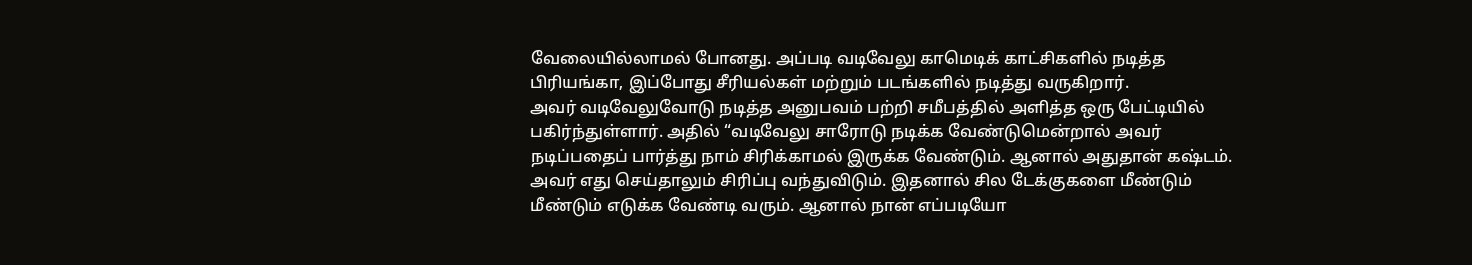வேலையில்லாமல் போனது. அப்படி வடிவேலு காமெடிக் காட்சிகளில் நடித்த பிரியங்கா, இப்போது சீரியல்கள் மற்றும் படங்களில் நடித்து வருகிறார்.
அவர் வடிவேலுவோடு நடித்த அனுபவம் பற்றி சமீபத்தில் அளித்த ஒரு பேட்டியில் பகிர்ந்துள்ளார். அதில் “வடிவேலு சாரோடு நடிக்க வேண்டுமென்றால் அவர் நடிப்பதைப் பார்த்து நாம் சிரிக்காமல் இருக்க வேண்டும். ஆனால் அதுதான் கஷ்டம். அவர் எது செய்தாலும் சிரிப்பு வந்துவிடும். இதனால் சில டேக்குகளை மீண்டும் மீண்டும் எடுக்க வேண்டி வரும். ஆனால் நான் எப்படியோ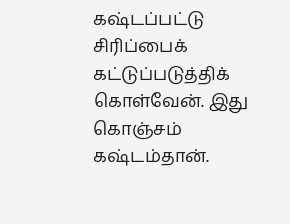கஷ்டப்பட்டு சிரிப்பைக் கட்டுப்படுத்திக் கொள்வேன். இது கொஞ்சம் கஷ்டம்தான்.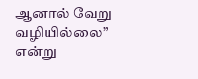ஆனால் வேறு வழியில்லை” என்று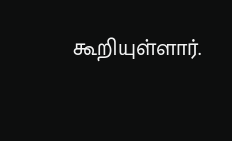கூறியுள்ளார்.